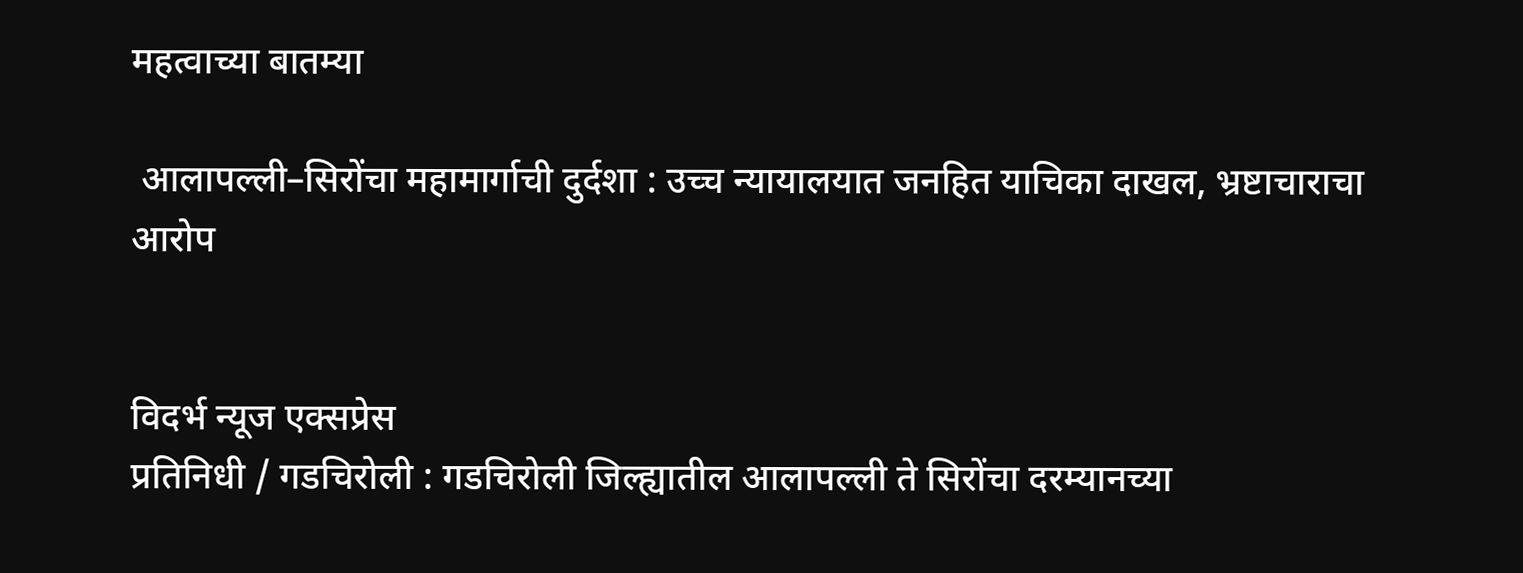महत्वाच्या बातम्या

 आलापल्ली–सिरोंचा महामार्गाची दुर्दशा : उच्च न्यायालयात जनहित याचिका दाखल, भ्रष्टाचाराचा आरोप


विदर्भ न्यूज एक्सप्रेस
प्रतिनिधी / गडचिरोली : गडचिरोली जिल्ह्यातील आलापल्ली ते सिरोंचा दरम्यानच्या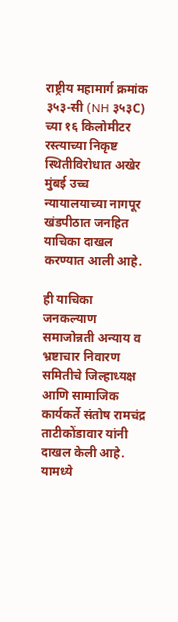राष्ट्रीय महामार्ग क्रमांक ३५३-सी (NH ३५३C) च्या १६ किलोमीटर रस्त्याच्या निकृष्ट स्थितीविरोधात अखेर मुंबई उच्च न्यायालयाच्या नागपूर खंडपीठात जनहित याचिका दाखल करण्यात आली आहे.

ही याचिका जनकल्याण समाजोन्नती अन्याय व भ्रष्टाचार निवारण समितीचे जिल्हाध्यक्ष आणि सामाजिक कार्यकर्ते संतोष रामचंद्र ताटीकोंडावार यांनी दाखल केली आहे. यामध्ये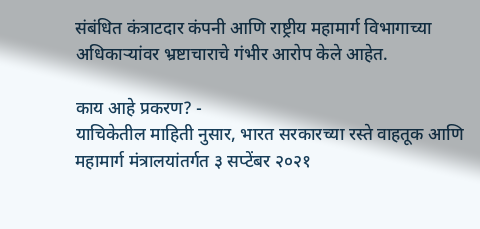संबंधित कंत्राटदार कंपनी आणि राष्ट्रीय महामार्ग विभागाच्या अधिकाऱ्यांवर भ्रष्टाचाराचे गंभीर आरोप केले आहेत.

काय आहे प्रकरण? -
याचिकेतील माहिती नुसार, भारत सरकारच्या रस्ते वाहतूक आणि महामार्ग मंत्रालयांतर्गत ३ सप्टेंबर २०२१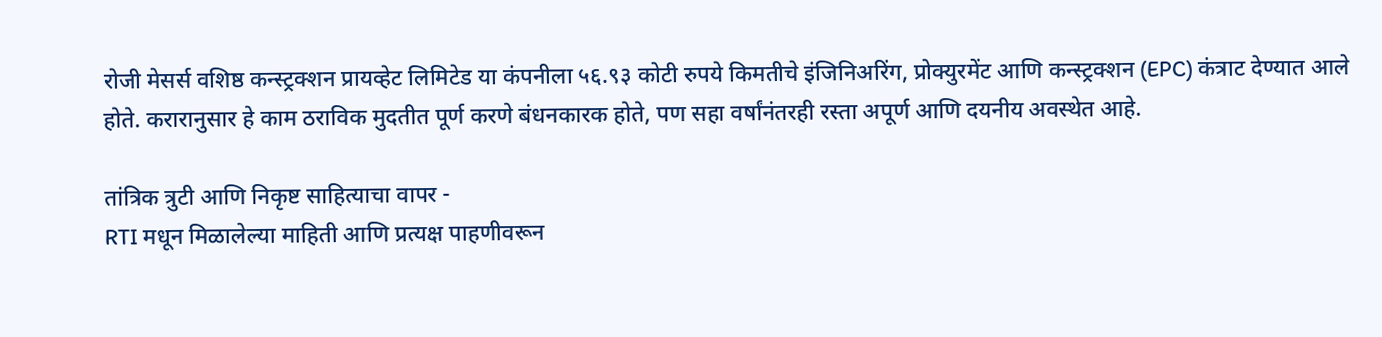रोजी मेसर्स वशिष्ठ कन्स्ट्रक्शन प्रायव्हेट लिमिटेड या कंपनीला ५६.९३ कोटी रुपये किमतीचे इंजिनिअरिंग, प्रोक्युरमेंट आणि कन्स्ट्रक्शन (EPC) कंत्राट देण्यात आले होते. करारानुसार हे काम ठराविक मुदतीत पूर्ण करणे बंधनकारक होते, पण सहा वर्षांनंतरही रस्ता अपूर्ण आणि दयनीय अवस्थेत आहे.

तांत्रिक त्रुटी आणि निकृष्ट साहित्याचा वापर -
RTI मधून मिळालेल्या माहिती आणि प्रत्यक्ष पाहणीवरून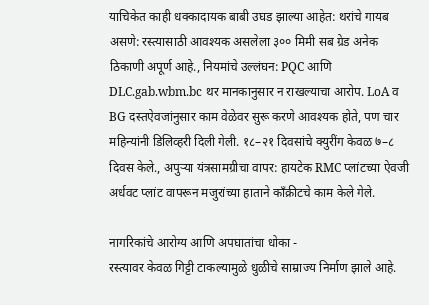याचिकेत काही धक्कादायक बाबी उघड झाल्या आहेत: थरांचे गायब असणे: रस्त्यासाठी आवश्यक असलेला ३०० मिमी सब ग्रेड अनेक ठिकाणी अपूर्ण आहे., नियमांचे उल्लंघन: PQC आणि DLC.gab.wbm.bc थर मानकानुसार न राखल्याचा आरोप. LoA व BG दस्तऐवजांनुसार काम वेळेवर सुरू करणे आवश्यक होते, पण चार महिन्यांनी डिलिव्हरी दिली गेली. १८–२१ दिवसांचे क्युरींग केवळ ७–८ दिवस केले., अपुऱ्या यंत्रसामग्रीचा वापर: हायटेक RMC प्लांटच्या ऐवजी अर्धवट प्लांट वापरून मजुरांच्या हाताने काँक्रीटचे काम केले गेले.

नागरिकांचे आरोग्य आणि अपघातांचा धोका -
रस्त्यावर केवळ गिट्टी टाकल्यामुळे धुळीचे साम्राज्य निर्माण झाले आहे.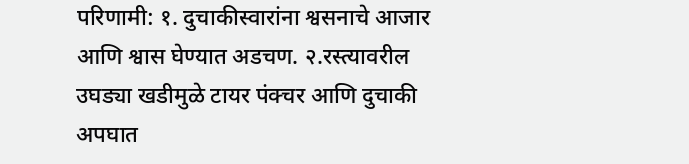परिणामी: १. दुचाकीस्वारांना श्वसनाचे आजार आणि श्वास घेण्यात अडचण. २.रस्त्यावरील उघड्या खडीमुळे टायर पंक्चर आणि दुचाकी अपघात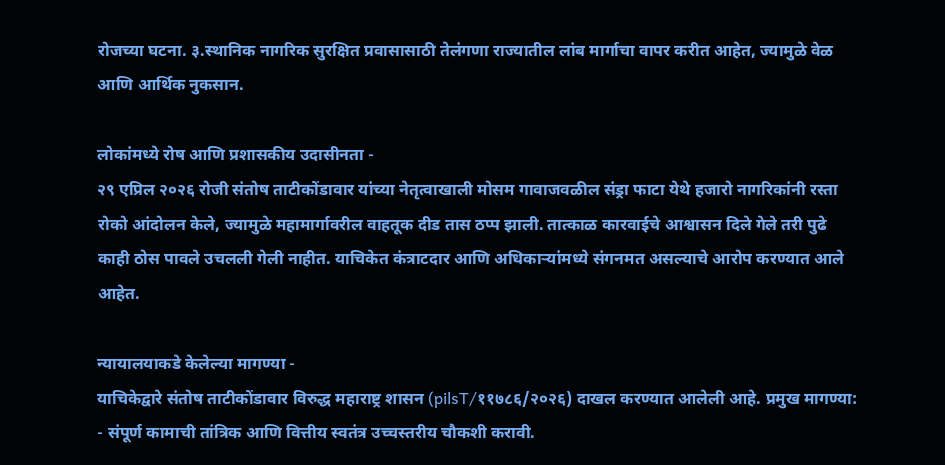रोजच्या घटना. ३.स्थानिक नागरिक सुरक्षित प्रवासासाठी तेलंगणा राज्यातील लांब मार्गाचा वापर करीत आहेत, ज्यामुळे वेळ आणि आर्थिक नुकसान.

लोकांमध्ये रोष आणि प्रशासकीय उदासीनता -
२९ एप्रिल २०२६ रोजी संतोष ताटीकोंडावार यांच्या नेतृत्वाखाली मोसम गावाजवळील संड्रा फाटा येथे हजारो नागरिकांनी रस्ता रोको आंदोलन केले, ज्यामुळे महामार्गावरील वाहतूक दीड तास ठप्प झाली. तात्काळ कारवाईचे आश्वासन दिले गेले तरी पुढे काही ठोस पावले उचलली गेली नाहीत. याचिकेत कंत्राटदार आणि अधिकाऱ्यांमध्ये संगनमत असल्याचे आरोप करण्यात आले आहेत.

न्यायालयाकडे केलेल्या मागण्या -
याचिकेद्वारे संतोष ताटीकोंडावार विरुद्ध महाराष्ट्र शासन (pilsT/११७८६/२०२६) दाखल करण्यात आलेली आहे. प्रमुख मागण्या:
- संपूर्ण कामाची तांत्रिक आणि वित्तीय स्वतंत्र उच्चस्तरीय चौकशी करावी.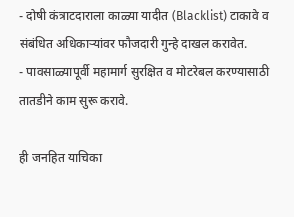- दोषी कंत्राटदाराला काळ्या यादीत (Blacklist) टाकावे व संबंधित अधिकाऱ्यांवर फौजदारी गुन्हे दाखल करावेत.
- पावसाळ्यापूर्वी महामार्ग सुरक्षित व मोटरेबल करण्यासाठी तातडीने काम सुरू करावे.

ही जनहित याचिका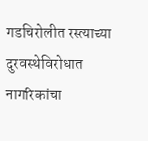गडचिरोलीत रस्त्याच्या दुरवस्थेविरोधात नागरिकांचा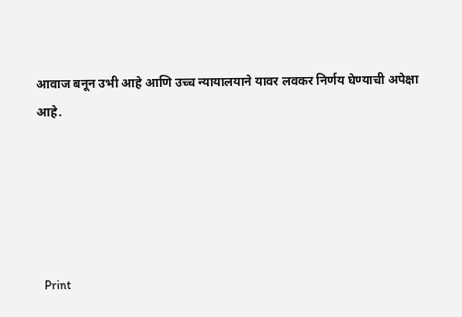आवाज बनून उभी आहे आणि उच्च न्यायालयाने यावर लवकर निर्णय घेण्याची अपेक्षा आहे.





  Print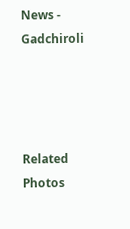News - Gadchiroli




Related Photos